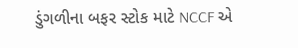ડુંગળીના બફર સ્ટોક માટે NCCF એ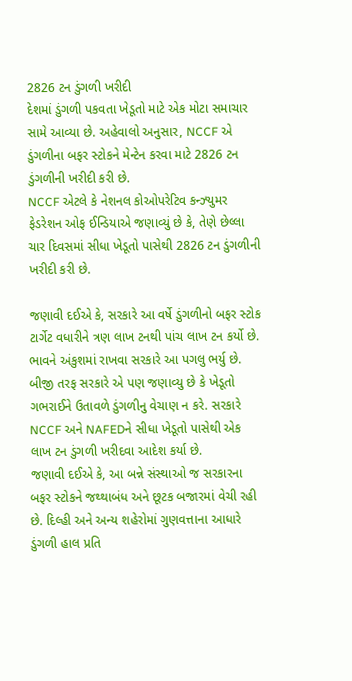2826 ટન ડુંગળી ખરીદી
દેશમાં ડુંગળી પકવતા ખેડૂતો માટે એક મોટા સમાચાર સામે આવ્યા છે. અહેવાલો અનુસાર, NCCF એ ડુંગળીના બફર સ્ટોકને મેન્ટેન કરવા માટે 2826 ટન ડુંગળીની ખરીદી કરી છે.
NCCF એટલે કે નેશનલ કોઓપરેટિવ કન્ઝ્યુમર ફેડરેશન ઓફ ઈન્ડિયાએ જણાવ્યું છે કે, તેણે છેલ્લા ચાર દિવસમાં સીધા ખેડૂતો પાસેથી 2826 ટન ડુંગળીની ખરીદી કરી છે.

જણાવી દઈએ કે, સરકારે આ વર્ષે ડુંગળીનો બફર સ્ટોક ટાર્ગેટ વધારીને ત્રણ લાખ ટનથી પાંચ લાખ ટન કર્યો છે. ભાવને અંકુશમાં રાખવા સરકારે આ પગલુ ભર્યુ છે. બીજી તરફ સરકારે એ પણ જણાવ્યુ છે કે ખેડૂતો ગભરાઈને ઉતાવળે ડુંગળીનુ વેચાણ ન કરે. સરકારે NCCF અને NAFEDને સીધા ખેડૂતો પાસેથી એક લાખ ટન ડુંગળી ખરીદવા આદેશ કર્યા છે.
જણાવી દઈએ કે, આ બન્ને સંસ્થાઓ જ સરકારના બફર સ્ટોકને જથ્થાબંધ અને છૂટક બજારમાં વેચી રહી છે. દિલ્હી અને અન્ય શહેરોમાં ગુણવત્તાના આધારે ડુંગળી હાલ પ્રતિ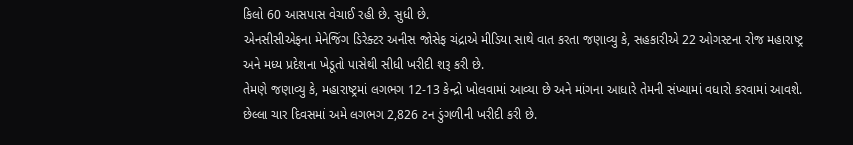કિલો 60 આસપાસ વેચાઈ રહી છે. સુધી છે.
એનસીસીએફના મેનેજિંગ ડિરેક્ટર અનીસ જોસેફ ચંદ્રાએ મીડિયા સાથે વાત કરતા જણાવ્યુ કે, સહકારીએ 22 ઓગસ્ટના રોજ મહારાષ્ટ્ર અને મધ્ય પ્રદેશના ખેડૂતો પાસેથી સીધી ખરીદી શરૂ કરી છે.
તેમણે જણાવ્યુ કે, મહારાષ્ટ્રમાં લગભગ 12-13 કેન્દ્રો ખોલવામાં આવ્યા છે અને માંગના આધારે તેમની સંખ્યામાં વધારો કરવામાં આવશે. છેલ્લા ચાર દિવસમાં અમે લગભગ 2,826 ટન ડુંગળીની ખરીદી કરી છે.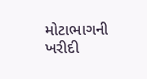મોટાભાગની ખરીદી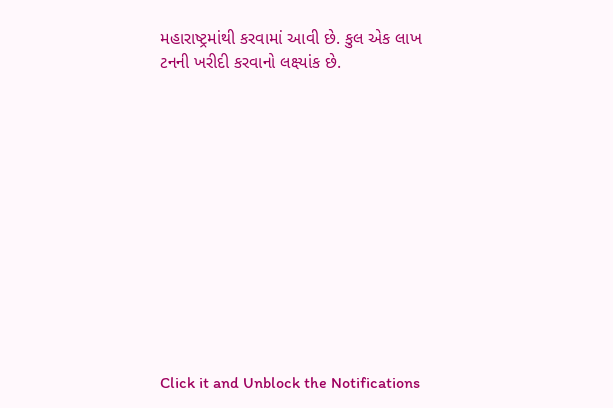મહારાષ્ટ્રમાંથી કરવામાં આવી છે. કુલ એક લાખ ટનની ખરીદી કરવાનો લક્ષ્યાંક છે.












Click it and Unblock the Notifications